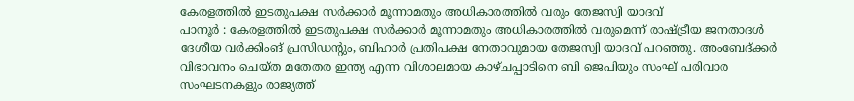കേരളത്തിൽ ഇടതുപക്ഷ സർക്കാർ മൂന്നാമതും അധികാരത്തിൽ വരും തേജസ്വി യാദവ്
പാനൂർ : കേരളത്തിൽ ഇടതുപക്ഷ സർക്കാർ മൂന്നാമതും അധികാരത്തിൽ വരുമെന്ന് രാഷ്ട്രീയ ജനതാദൾ ദേശീയ വർക്കിംങ് പ്രസിഡൻ്റും, ബിഹാർ പ്രതിപക്ഷ നേതാവുമായ തേജസ്വി യാദവ് പറഞ്ഞു. അംബേദ്ക്കർ വിഭാവനം ചെയ്ത മതേതര ഇന്ത്യ എന്ന വിശാലമായ കാഴ്ചപ്പാടിനെ ബി ജെപിയും സംഘ് പരിവാര സംഘടനകളും രാജ്യത്ത്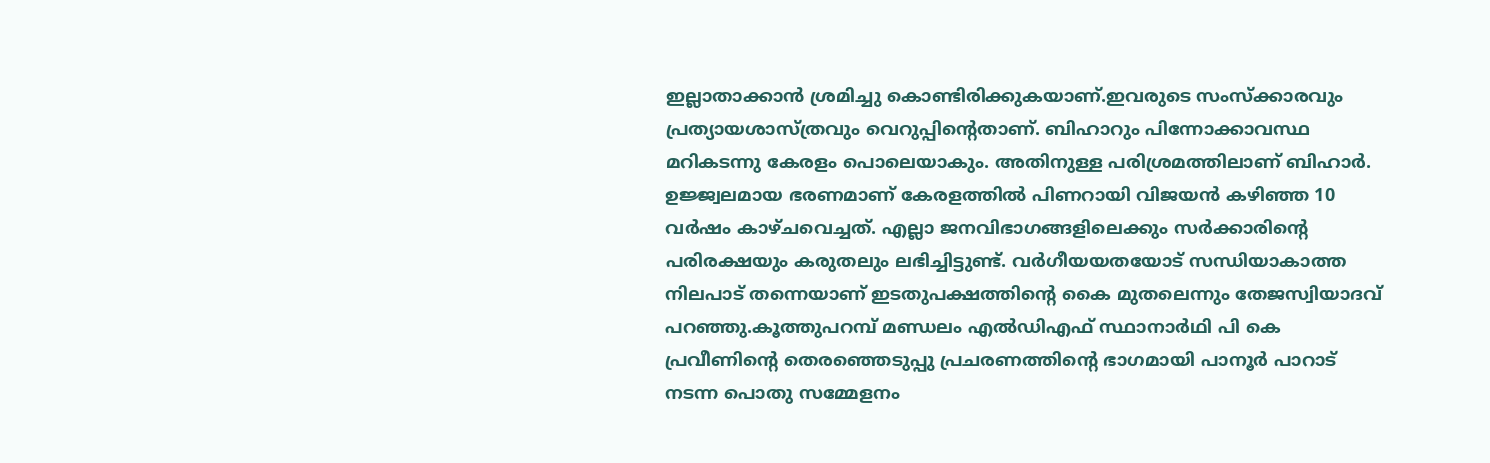ഇല്ലാതാക്കാൻ ശ്രമിച്ചു കൊണ്ടിരിക്കുകയാണ്.ഇവരുടെ സംസ്ക്കാരവും പ്രത്യായശാസ്ത്രവും വെറുപ്പിൻ്റെതാണ്. ബിഹാറും പിന്നോക്കാവസ്ഥ മറികടന്നു കേരളം പൊലെയാകും. അതിനുള്ള പരിശ്രമത്തിലാണ് ബിഹാർ. ഉജ്ജ്വലമായ ഭരണമാണ് കേരളത്തിൽ പിണറായി വിജയൻ കഴിഞ്ഞ 10 വർഷം കാഴ്ചവെച്ചത്. എല്ലാ ജനവിഭാഗങ്ങളിലെക്കും സർക്കാരിൻ്റെ പരിരക്ഷയും കരുതലും ലഭിച്ചിട്ടുണ്ട്. വർഗീയയതയോട് സന്ധിയാകാത്ത നിലപാട് തന്നെയാണ് ഇടതുപക്ഷത്തിൻ്റെ കൈ മുതലെന്നും തേജസ്വിയാദവ് പറഞ്ഞു.കൂത്തുപറമ്പ് മണ്ഡലം എൽഡിഎഫ് സ്ഥാനാർഥി പി കെ പ്രവീണിൻ്റെ തെരഞ്ഞെടുപ്പു പ്രചരണത്തിൻ്റെ ഭാഗമായി പാനൂർ പാറാട് നടന്ന പൊതു സമ്മേളനം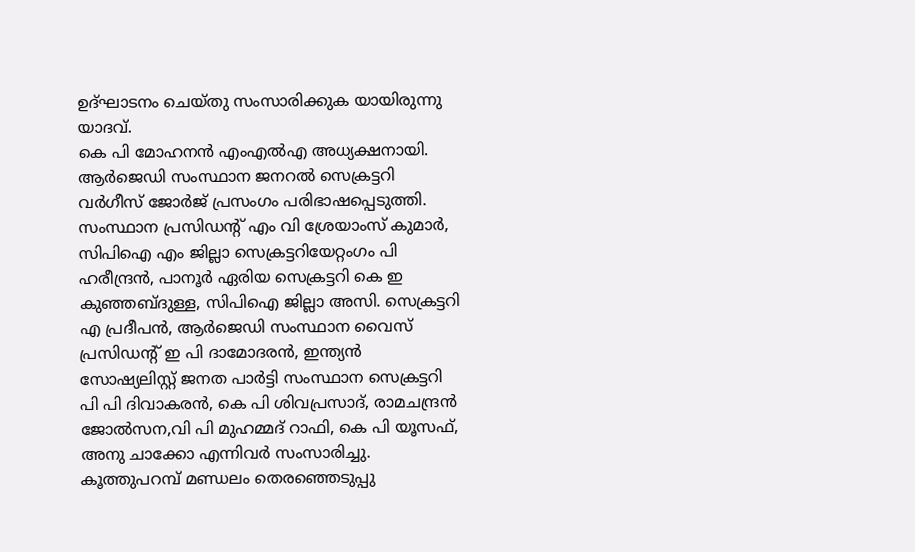ഉദ്ഘാടനം ചെയ്തു സംസാരിക്കുക യായിരുന്നു യാദവ്.
കെ പി മോഹനൻ എംഎൽഎ അധ്യക്ഷനായി. ആർജെഡി സംസ്ഥാന ജനറൽ സെക്രട്ടറി വർഗീസ് ജോർജ് പ്രസംഗം പരിഭാഷപ്പെടുത്തി. സംസ്ഥാന പ്രസിഡൻ്റ് എം വി ശ്രേയാംസ് കുമാർ, സിപിഐ എം ജില്ലാ സെക്രട്ടറിയേറ്റംഗം പി ഹരീന്ദ്രൻ, പാനൂർ ഏരിയ സെക്രട്ടറി കെ ഇ കുഞ്ഞബ്ദുള്ള, സിപിഐ ജില്ലാ അസി. സെക്രട്ടറി എ പ്രദീപൻ, ആർജെഡി സംസ്ഥാന വൈസ് പ്രസിഡൻ്റ് ഇ പി ദാമോദരൻ, ഇന്ത്യൻ സോഷ്യലിസ്റ്റ് ജനത പാർട്ടി സംസ്ഥാന സെക്രട്ടറി പി പി ദിവാകരൻ, കെ പി ശിവപ്രസാദ്, രാമചന്ദ്രൻ ജോൽസന,വി പി മുഹമ്മദ് റാഫി, കെ പി യൂസഫ്, അനു ചാക്കോ എന്നിവർ സംസാരിച്ചു. കൂത്തുപറമ്പ് മണ്ഡലം തെരഞ്ഞെടുപ്പു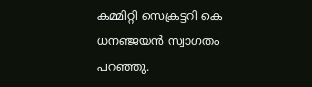കമ്മിറ്റി സെക്രട്ടറി കെ ധനഞ്ജയൻ സ്വാഗതം പറഞ്ഞു.